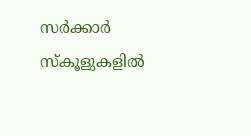സര്‍ക്കാര്‍ സ്‌കൂളുകളില്‍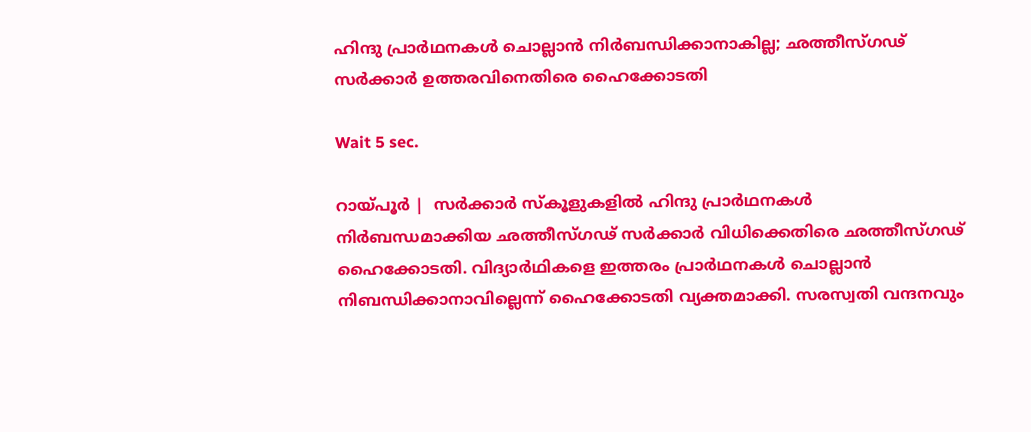ഹിന്ദു പ്രാര്‍ഥനകള്‍ ചൊല്ലാന്‍ നിര്‍ബന്ധിക്കാനാകില്ല; ഛത്തീസ്ഗഢ് സര്‍ക്കാര്‍ ഉത്തരവിനെതിരെ ഹൈക്കോടതി

Wait 5 sec.

റായ്പൂര്‍ |  സര്‍ക്കാര്‍ സ്‌കൂളുകളില്‍ ഹിന്ദു പ്രാര്‍ഥനകള്‍ നിര്‍ബന്ധമാക്കിയ ഛത്തീസ്ഗഢ് സര്‍ക്കാര്‍ വിധിക്കെതിരെ ഛത്തീസ്ഗഢ് ഹൈക്കോടതി. വിദ്യാര്‍ഥികളെ ഇത്തരം പ്രാര്‍ഥനകള്‍ ചൊല്ലാന്‍ നിബന്ധിക്കാനാവില്ലെന്ന് ഹൈക്കോടതി വ്യക്തമാക്കി. സരസ്വതി വന്ദനവും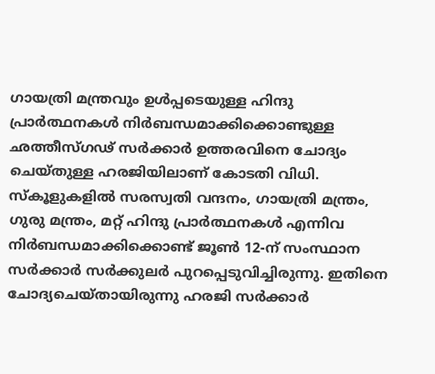ഗായത്രി മന്ത്രവും ഉള്‍പ്പടെയുള്ള ഹിന്ദു പ്രാര്‍ത്ഥനകള്‍ നിര്‍ബന്ധമാക്കിക്കൊണ്ടുള്ള ഛത്തീസ്ഗഢ് സര്‍ക്കാര്‍ ഉത്തരവിനെ ചോദ്യം ചെയ്തുള്ള ഹരജിയിലാണ് കോടതി വിധി. സ്‌കൂളുകളില്‍ സരസ്വതി വന്ദനം, ഗായത്രി മന്ത്രം, ഗുരു മന്ത്രം, മറ്റ് ഹിന്ദു പ്രാര്‍ത്ഥനകള്‍ എന്നിവ നിര്‍ബന്ധമാക്കിക്കൊണ്ട് ജൂണ്‍ 12-ന് സംസ്ഥാന സര്‍ക്കാര്‍ സര്‍ക്കുലര്‍ പുറപ്പെടുവിച്ചിരുന്നു. ഇതിനെ ചോദ്യചെയ്തായിരുന്നു ഹരജി സര്‍ക്കാര്‍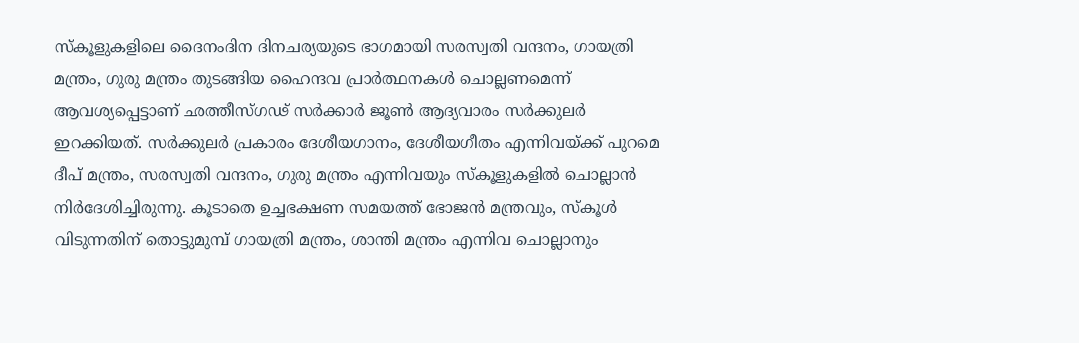സ്‌കൂളുകളിലെ ദൈനംദിന ദിനചര്യയുടെ ഭാഗമായി സരസ്വതി വന്ദനം, ഗായത്രി മന്ത്രം, ഗുരു മന്ത്രം തുടങ്ങിയ ഹൈന്ദവ പ്രാര്‍ത്ഥനകള്‍ ചൊല്ലണമെന്ന് ആവശ്യപ്പെട്ടാണ് ഛത്തീസ്ഗഢ് സര്‍ക്കാര്‍ ജൂണ്‍ ആദ്യവാരം സര്‍ക്കുലര്‍ ഇറക്കിയത്. സര്‍ക്കുലര്‍ പ്രകാരം ദേശീയഗാനം, ദേശീയഗീതം എന്നിവയ്ക്ക് പുറമെ ദീപ് മന്ത്രം, സരസ്വതി വന്ദനം, ഗുരു മന്ത്രം എന്നിവയും സ്‌കൂളുകളില്‍ ചൊല്ലാന്‍ നിര്‍ദേശിച്ചിരുന്നു. കൂടാതെ ഉച്ചഭക്ഷണ സമയത്ത് ഭോജന്‍ മന്ത്രവും, സ്‌കൂള്‍ വിടുന്നതിന് തൊട്ടുമുമ്പ് ഗായത്രി മന്ത്രം, ശാന്തി മന്ത്രം എന്നിവ ചൊല്ലാനും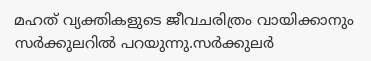മഹത് വ്യക്തികളുടെ ജീവചരിത്രം വായിക്കാനും സര്‍ക്കുലറില്‍ പറയുന്നു.സര്‍ക്കുലര്‍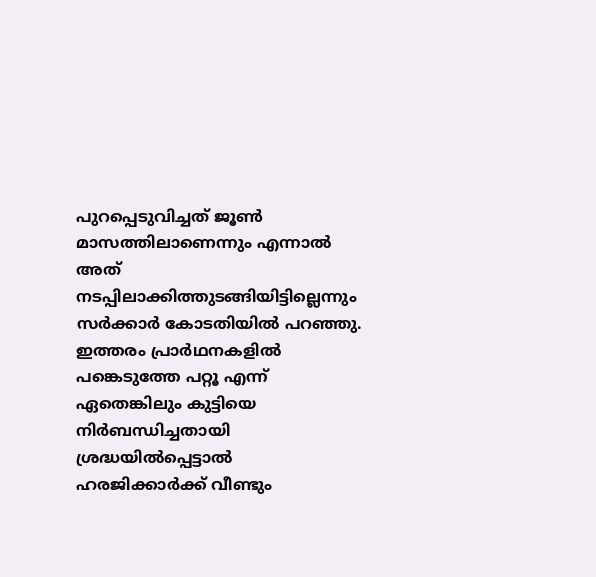പുറപ്പെടുവിച്ചത് ജൂണ്‍ മാസത്തിലാണെന്നും എന്നാല്‍ അത് നടപ്പിലാക്കിത്തുടങ്ങിയിട്ടില്ലെന്നും സര്‍ക്കാര്‍ കോടതിയില്‍ പറഞ്ഞു. ഇത്തരം പ്രാര്‍ഥനകളില്‍ പങ്കെടുത്തേ പറ്റൂ എന്ന് ഏതെങ്കിലും കുട്ടിയെ നിര്‍ബന്ധിച്ചതായി ശ്രദ്ധയില്‍പ്പെട്ടാല്‍ ഹരജിക്കാര്‍ക്ക് വീണ്ടും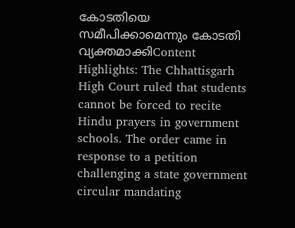കോടതിയെ സമീപിക്കാമെന്നും കോടതി വ്യക്തമാക്കിContent Highlights: The Chhattisgarh High Court ruled that students cannot be forced to recite Hindu prayers in government schools. The order came in response to a petition challenging a state government circular mandating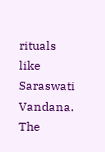rituals like Saraswati Vandana. The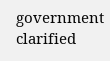government clarified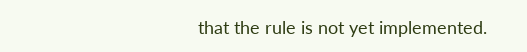that the rule is not yet implemented.